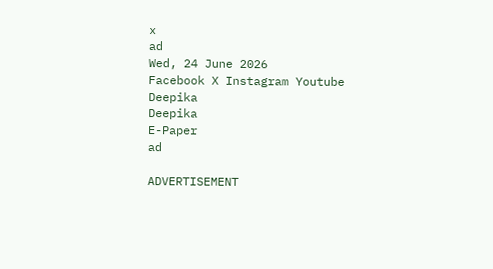x
ad
Wed, 24 June 2026
Facebook X Instagram Youtube
Deepika
Deepika
E-Paper
ad

ADVERTISEMENT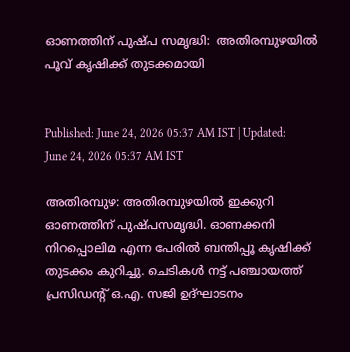ഓണത്തിന് പുഷ്പ സമൃദ്ധി:  അതിരമ്പുഴയിൽ പൂവ് കൃഷിക്ക് തുടക്കമായി


Published: June 24, 2026 05:37 AM IST | Updated: June 24, 2026 05:37 AM IST

അതിരമ്പുഴ: അതിരമ്പുഴയിൽ ഇക്കുറി ഓണത്തിന് പുഷ്പസമൃദ്ധി. ഓണക്കനി നിറപ്പൊലിമ എന്ന പേരിൽ ബന്തിപ്പൂ കൃഷിക്ക് തുടക്കം കുറിച്ചു. ചെടികൾ നട്ട് പഞ്ചായത്ത് പ്രസിഡന്‍റ് ഒ.എ. സജി ഉദ്ഘാടനം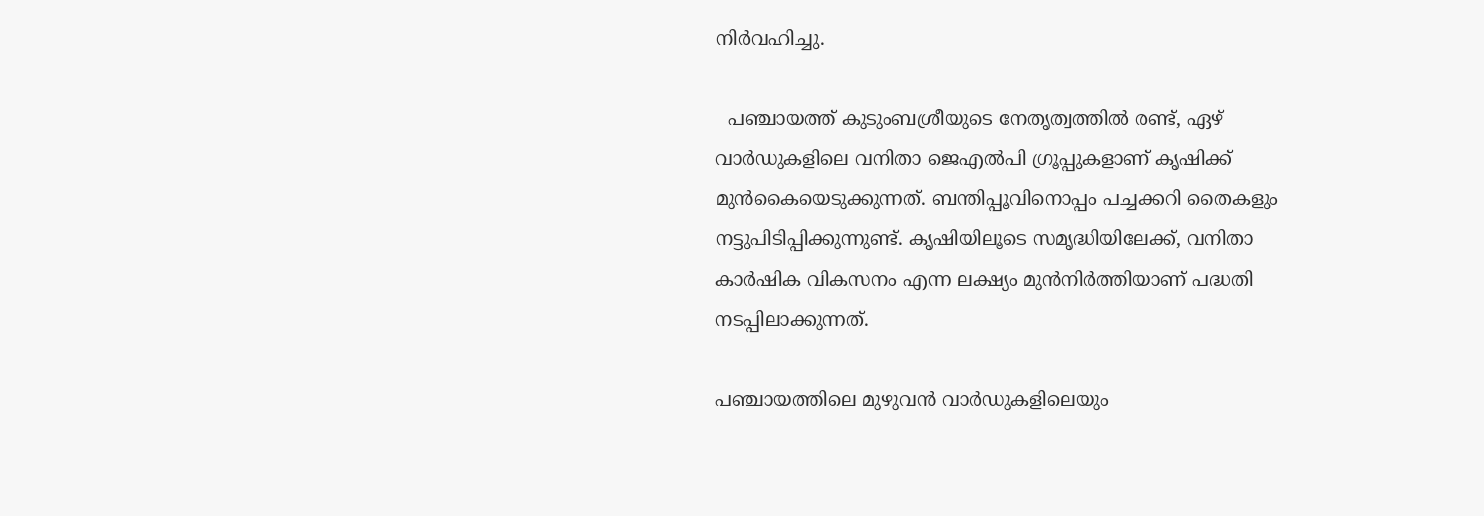നിർവഹിച്ചു.

  പഞ്ചായത്ത് കുടുംബശ്രീയുടെ നേതൃത്വത്തിൽ രണ്ട്, ഏഴ് വാർഡുകളിലെ വനിതാ ജെഎൽപി ഗ്രൂപ്പുകളാണ് കൃഷിക്ക് മുൻകൈയെടുക്കുന്നത്. ബന്തിപ്പൂവിനൊപ്പം പച്ചക്കറി തൈകളും നട്ടുപിടിപ്പിക്കുന്നുണ്ട്. കൃഷിയിലൂടെ സമൃദ്ധിയിലേക്ക്, വനിതാ കാർഷിക വികസനം എന്ന ലക്ഷ്യം മുൻനിർത്തിയാണ് പദ്ധതി നടപ്പിലാക്കുന്നത്.

പഞ്ചായത്തിലെ മുഴുവൻ വാർഡുകളിലെയും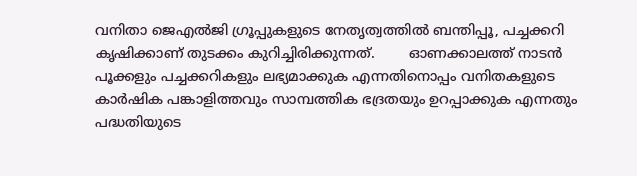വനിതാ ജെഎൽജി ഗ്രൂപ്പുകളുടെ നേതൃത്വത്തിൽ ബന്തിപ്പൂ, പച്ചക്കറി കൃഷിക്കാണ് തുടക്കം കുറിച്ചിരിക്കുന്നത്.        ഓണക്കാലത്ത് നാടൻ പൂക്കളും പച്ചക്കറികളും ലഭ്യമാക്കുക എന്നതിനൊപ്പം വനിതകളുടെ കാർഷിക പങ്കാളിത്തവും സാമ്പത്തിക ഭദ്രതയും ഉറപ്പാക്കുക എന്നതും പദ്ധതിയുടെ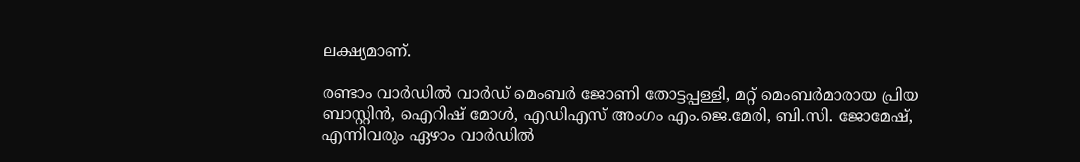ലക്ഷ്യമാണ്.

രണ്ടാം വാർഡിൽ വാർഡ് മെംബർ ജോണി തോട്ടപ്പള്ളി, മറ്റ് മെംബർമാരായ പ്രിയ ബാസ്റ്റിൻ, ഐറിഷ് മോൾ, എഡിഎസ് അംഗം എം.ജെ.മേരി, ബി.സി. ജോമേഷ്, എന്നിവരും ഏഴാം വാർഡിൽ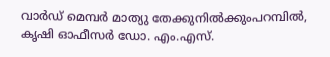വാർഡ് മെമ്പർ മാത്യു തേക്കുനിൽക്കുംപറമ്പിൽ, കൃഷി ഓഫീസർ ഡോ. എം.എസ്.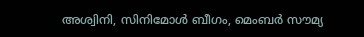അശ്വിനി, സിനിമോൾ ബീഗം, മെംബർ സൗമ്യ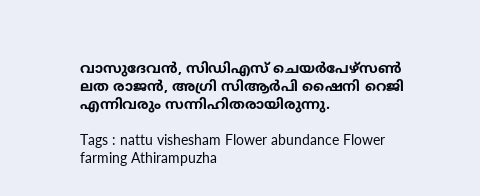വാസുദേവൻ, സിഡിഎസ് ചെയർപേഴ്സൺ ലത രാജൻ, അഗ്രി സിആർപി ഷൈനി റെജി എന്നിവരും സന്നിഹിതരായിരുന്നു.

Tags : nattu vishesham Flower abundance Flower farming Athirampuzha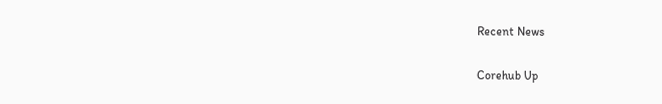Recent News

Corehub Up